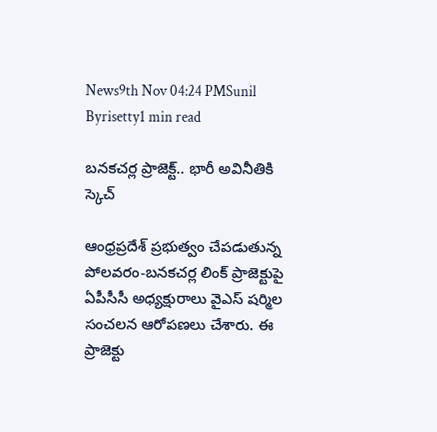News9th Nov 04:24 PMSunil Byrisetty1 min read

బనకచర్ల ప్రాజెక్ట్.. భారీ అవినీతికి స్కెచ్

ఆంధ్రప్రదేశ్ ప్రభుత్వం చేపడుతున్న పోలవరం-బనకచర్ల లింక్ ప్రాజెక్టుపై ఏపీసీసీ అధ్యక్షురాలు వైఎస్ షర్మిల సంచలన ఆరోపణలు చేశారు. ఈ ప్రాజెక్టు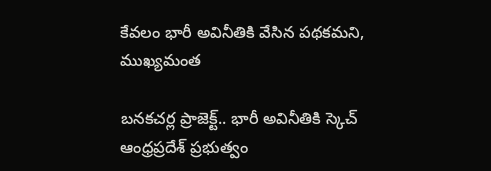కేవలం భారీ అవినీతికి వేసిన పథకమని, ముఖ్యమంత

బనకచర్ల ప్రాజెక్ట్.. భారీ అవినీతికి స్కెచ్
ఆంధ్రప్రదేశ్ ప్రభుత్వం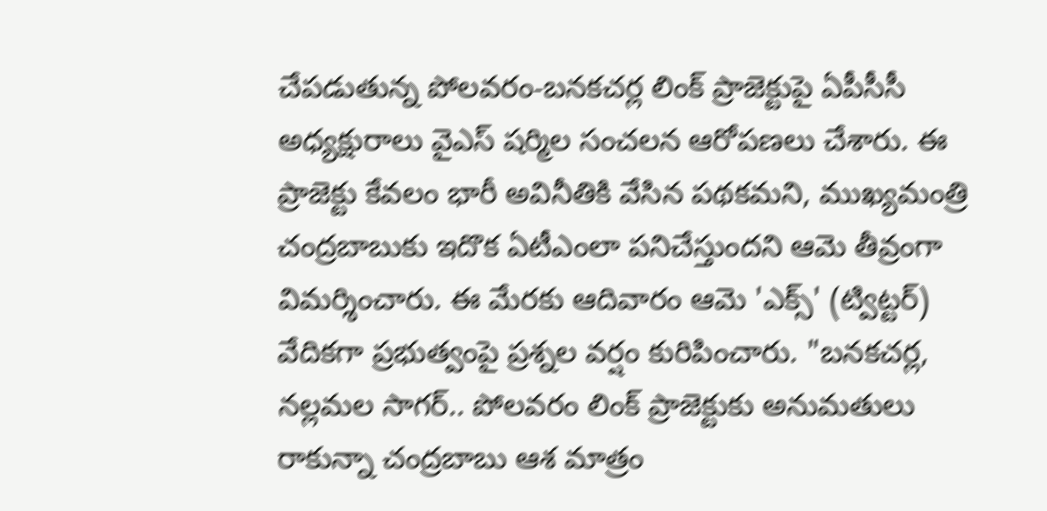చేపడుతున్న పోలవరం-బనకచర్ల లింక్ ప్రాజెక్టుపై ఏపీసీసీ అధ్యక్షురాలు వైఎస్ షర్మిల సంచలన ఆరోపణలు చేశారు. ఈ ప్రాజెక్టు కేవలం భారీ అవినీతికి వేసిన పథకమని, ముఖ్యమంత్రి చంద్రబాబుకు ఇదొక ఏటీఎంలా పనిచేస్తుందని ఆమె తీవ్రంగా విమర్శించారు. ఈ మేరకు ఆదివారం ఆమె 'ఎక్స్' (ట్విట్టర్) వేదికగా ప్రభుత్వంపై ప్రశ్నల వర్షం కురిపించారు. "బనకచర్ల, నల్లమల సాగర్.. పోలవరం లింక్ ప్రాజెక్టుకు అనుమతులు రాకున్నా చంద్రబాబు ఆశ మాత్రం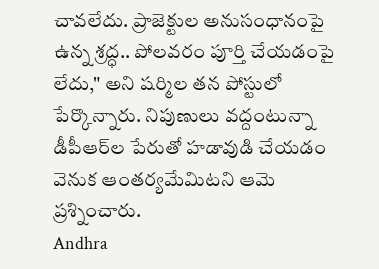చావలేదు. ప్రాజెక్టుల అనుసంధానంపై ఉన్న శ్రద్ధ.. పోలవరం పూర్తి చేయడంపై లేదు," అని షర్మిల తన పోస్టులో పేర్కొన్నారు. నిపుణులు వద్దంటున్నా డీపీఆర్‌ల పేరుతో హడావుడి చేయడం వెనుక ఆంతర్యమేమిటని ఆమె ప్రశ్నించారు.
Andhra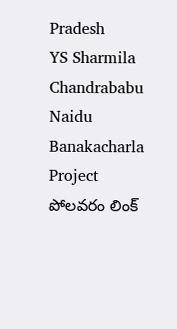Pradesh
YS Sharmila
Chandrababu Naidu
Banakacharla Project
పోలవరం లింక్‌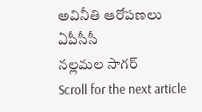అవినీతి ఆరోపణలు
ఏపీసీసీ
నల్లమల సాగర్‌
Scroll for the next article